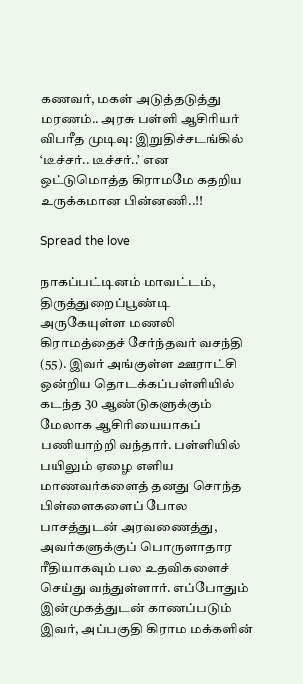கணவர், மகள் அடுத்தடுத்து மரணம்.. அரசு பள்ளி ஆசிரியர் விபரீத முடிவு: இறுதிச்சடங்கில் ‘டீச்சர்.. டீச்சர்..’ என ஒட்டுமொத்த கிராமமே கதறிய உருக்கமான பின்னணி..!!

Spread the love

நாகப்பட்டினம் மாவட்டம், திருத்துறைப்பூண்டி அருகேயுள்ள மணலி கிராமத்தைச் சேர்ந்தவர் வசந்தி (55). இவர் அங்குள்ள ஊராட்சி ஒன்றிய தொடக்கப்பள்ளியில் கடந்த 30 ஆண்டுகளுக்கும் மேலாக ஆசிரியையாகப் பணியாற்றி வந்தார். பள்ளியில் பயிலும் ஏழை எளிய மாணவர்களைத் தனது சொந்த பிள்ளைகளைப் போல பாசத்துடன் அரவணைத்து, அவர்களுக்குப் பொருளாதார ரீதியாகவும் பல உதவிகளைச் செய்து வந்துள்ளார். எப்போதும் இன்முகத்துடன் காணப்படும் இவர், அப்பகுதி கிராம மக்களின்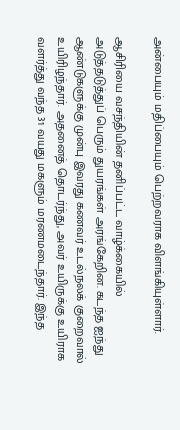அன்பையும் மதிப்பையும் பெற்றவராக விளங்கியுள்ளார்.

ஆசிரியை வசந்தியின் தனிப்பட்ட வாழ்க்கையில் அடுத்தடுத்துப் பெரும் துயரங்கள் அரங்கேறின. கடந்த ஐந்து ஆண்டுகளுக்கு முன்பு இவரது கணவர் உடல்நலக் குறைவால் உயிரிழந்தார். அதனைத் தொடர்ந்து, அவர் உயிருக்கு உயிராக வளர்த்து வந்த 31 வயது மகளும் மரணமடைந்தார். இந்த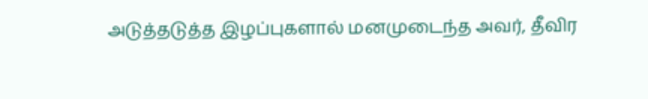அடுத்தடுத்த இழப்புகளால் மனமுடைந்த அவர், தீவிர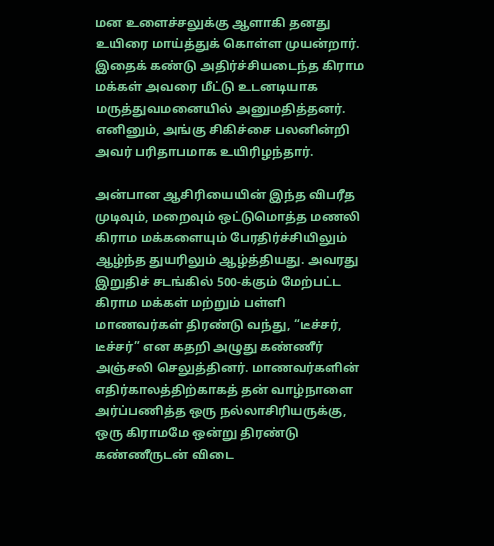மன உளைச்சலுக்கு ஆளாகி தனது உயிரை மாய்த்துக் கொள்ள முயன்றார். இதைக் கண்டு அதிர்ச்சியடைந்த கிராம மக்கள் அவரை மீட்டு உடனடியாக மருத்துவமனையில் அனுமதித்தனர். எனினும், அங்கு சிகிச்சை பலனின்றி அவர் பரிதாபமாக உயிரிழந்தார்.

அன்பான ஆசிரியையின் இந்த விபரீத முடிவும், மறைவும் ஒட்டுமொத்த மணலி கிராம மக்களையும் பேரதிர்ச்சியிலும் ஆழ்ந்த துயரிலும் ஆழ்த்தியது. அவரது இறுதிச் சடங்கில் 500-க்கும் மேற்பட்ட கிராம மக்கள் மற்றும் பள்ளி மாணவர்கள் திரண்டு வந்து, “டீச்சர், டீச்சர்” என கதறி அழுது கண்ணீர் அஞ்சலி செலுத்தினர். மாணவர்களின் எதிர்காலத்திற்காகத் தன் வாழ்நாளை அர்ப்பணித்த ஒரு நல்லாசிரியருக்கு, ஒரு கிராமமே ஒன்று திரண்டு கண்ணீருடன் விடை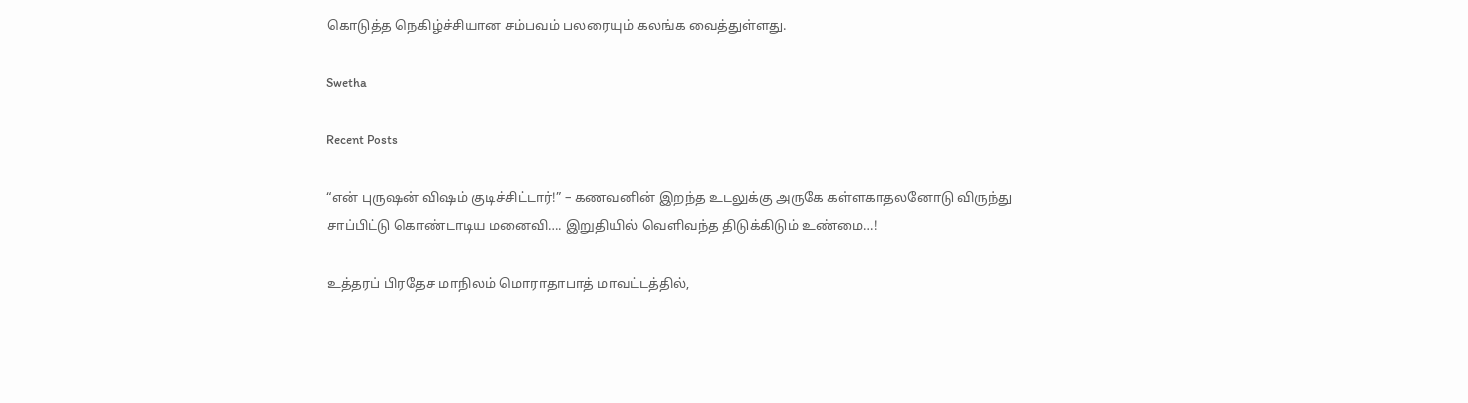கொடுத்த நெகிழ்ச்சியான சம்பவம் பலரையும் கலங்க வைத்துள்ளது.

Swetha

Recent Posts

“என் புருஷன் விஷம் குடிச்சிட்டார்!” – கணவனின் இறந்த உடலுக்கு அருகே கள்ளகாதலனோடு விருந்து சாப்பிட்டு கொண்டாடிய மனைவி…. இறுதியில் வெளிவந்த திடுக்கிடும் உண்மை…!

உத்தரப் பிரதேச மாநிலம் மொராதாபாத் மாவட்டத்தில்,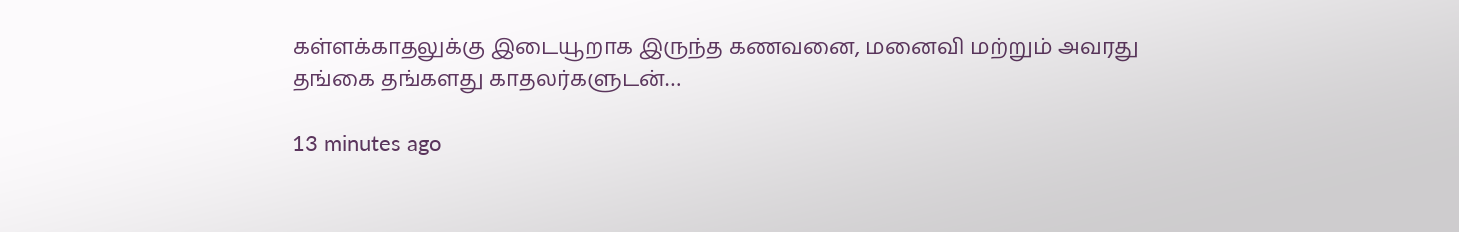கள்ளக்காதலுக்கு இடையூறாக இருந்த கணவனை, மனைவி மற்றும் அவரது தங்கை தங்களது காதலர்களுடன்…

13 minutes ago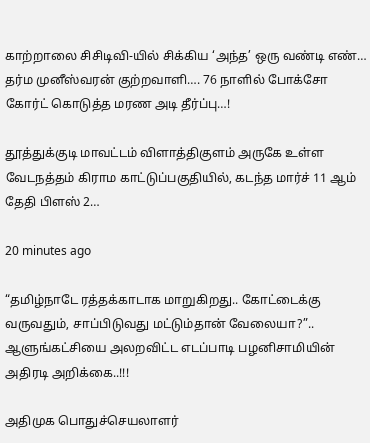காற்றாலை சிசிடிவி-யில் சிக்கிய ‘அந்த’ ஒரு வண்டி எண்… தர்ம முனீஸ்வரன் குற்றவாளி…. 76 நாளில் போக்சோ கோர்ட் கொடுத்த மரண அடி தீர்ப்பு…!

தூத்துக்குடி மாவட்டம் விளாத்திகுளம் அருகே உள்ள வேடநத்தம் கிராம காட்டுப்பகுதியில், கடந்த மார்ச் 11 ஆம் தேதி பிளஸ் 2…

20 minutes ago

“தமிழ்நாடே ரத்தக்காடாக மாறுகிறது.. கோட்டைக்கு வருவதும், சாப்பிடுவது மட்டும்தான் வேலையா?”.. ஆளுங்கட்சியை அலறவிட்ட எடப்பாடி பழனிசாமியின் அதிரடி அறிக்கை..!!!

அதிமுக பொதுச்செயலாளர்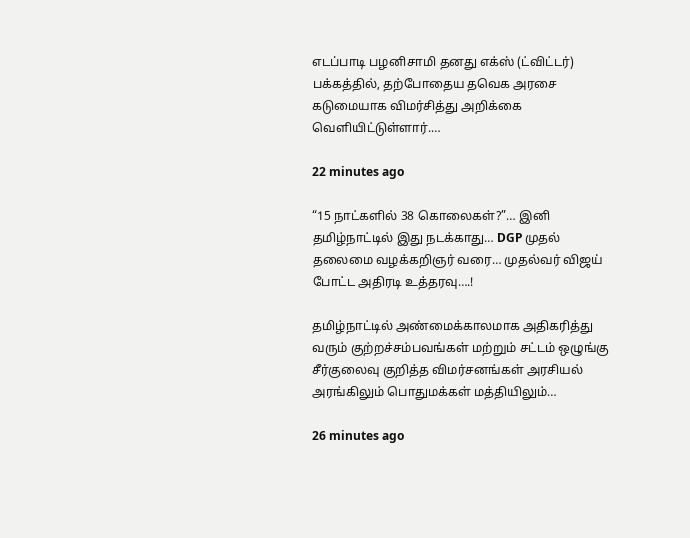எடப்பாடி பழனிசாமி தனது எக்ஸ் (ட்விட்டர்) பக்கத்தில், தற்போதைய தவெக அரசை கடுமையாக விமர்சித்து அறிக்கை வெளியிட்டுள்ளார்.…

22 minutes ago

“15 நாட்களில் 38 கொலைகள்?”… இனி தமிழ்நாட்டில் இது நடக்காது… DGP முதல் தலைமை வழக்கறிஞர் வரை… முதல்வர் விஜய் போட்ட அதிரடி உத்தரவு….!

தமிழ்நாட்டில் அண்மைக்காலமாக அதிகரித்து வரும் குற்றச்சம்பவங்கள் மற்றும் சட்டம் ஒழுங்கு சீர்குலைவு குறித்த விமர்சனங்கள் அரசியல் அரங்கிலும் பொதுமக்கள் மத்தியிலும்…

26 minutes ago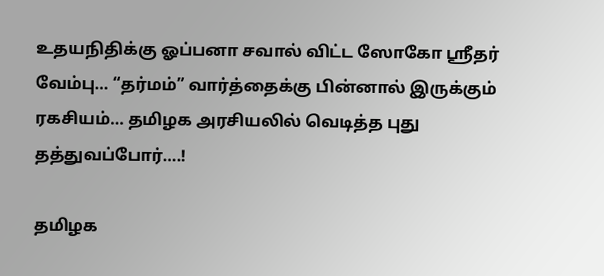உதயநிதிக்கு ஓப்பனா சவால் விட்ட ஸோகோ ஸ்ரீதர் வேம்பு… “தர்மம்” வார்த்தைக்கு பின்னால் இருக்கும் ரகசியம்… தமிழக அரசியலில் வெடித்த புது தத்துவப்போர்….!

தமிழக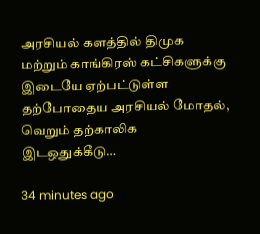அரசியல் களத்தில் திமுக மற்றும் காங்கிரஸ் கட்சிகளுக்கு இடையே ஏற்பட்டுள்ள தற்போதைய அரசியல் மோதல், வெறும் தற்காலிக இடஒதுக்கீடு…

34 minutes ago